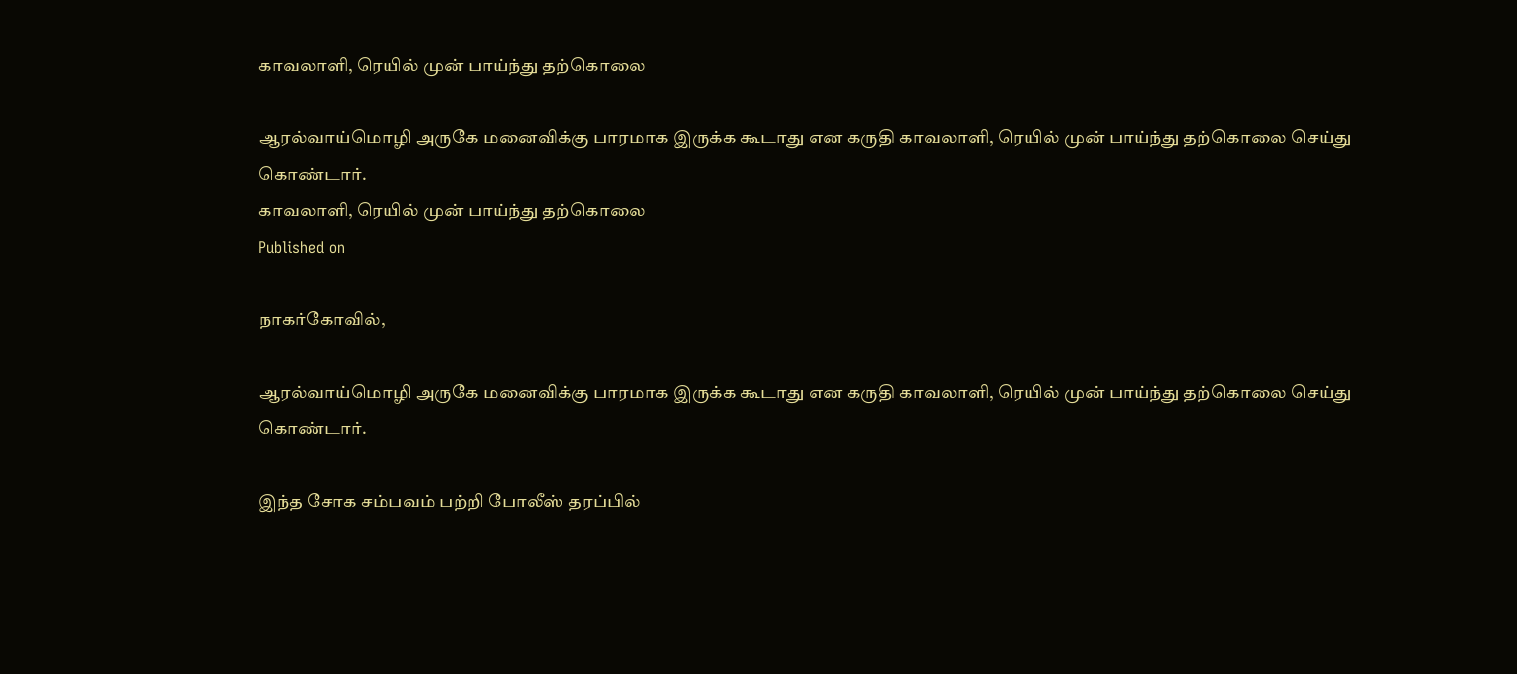காவலாளி, ரெயில் முன் பாய்ந்து தற்கொலை

ஆரல்வாய்மொழி அருகே மனைவிக்கு பாரமாக இருக்க கூடாது என கருதி காவலாளி, ரெயில் முன் பாய்ந்து தற்கொலை செய்து கொண்டார்.
காவலாளி, ரெயில் முன் பாய்ந்து தற்கொலை
Published on

நாகர்கோவில்,

ஆரல்வாய்மொழி அருகே மனைவிக்கு பாரமாக இருக்க கூடாது என கருதி காவலாளி, ரெயில் முன் பாய்ந்து தற்கொலை செய்து கொண்டார்.

இந்த சோக சம்பவம் பற்றி போலீஸ் தரப்பில்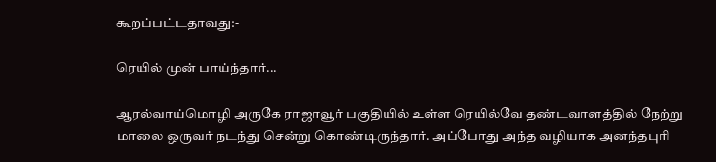கூறப்பட்டதாவது:-

ரெயில் முன் பாய்ந்தார்...

ஆரல்வாய்மொழி அருகே ராஜாவூர் பகுதியில் உள்ள ரெயில்வே தண்டவாளத்தில் நேற்று மாலை ஒருவர் நடந்து சென்று கொண்டிருந்தார். அப்போது அந்த வழியாக அனந்தபுரி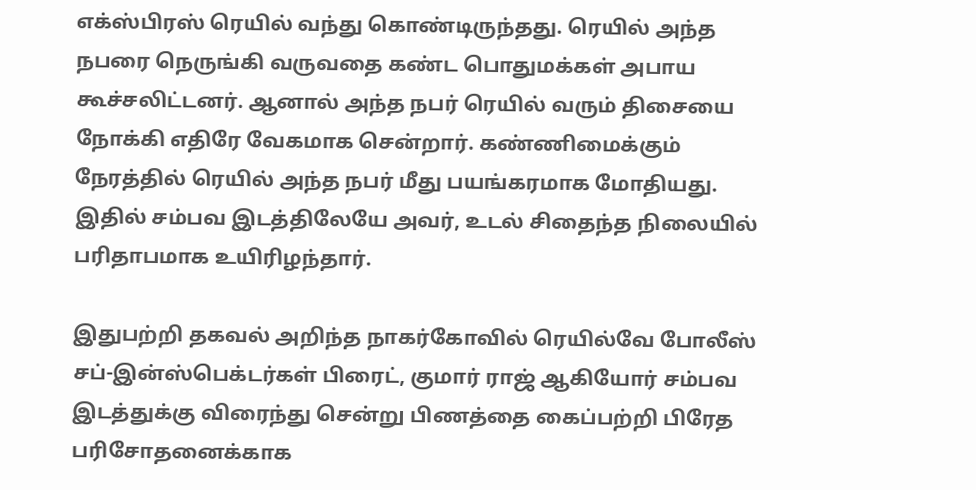எக்ஸ்பிரஸ் ரெயில் வந்து கொண்டிருந்தது. ரெயில் அந்த நபரை நெருங்கி வருவதை கண்ட பொதுமக்கள் அபாய கூச்சலிட்டனர். ஆனால் அந்த நபர் ரெயில் வரும் திசையை நோக்கி எதிரே வேகமாக சென்றார். கண்ணிமைக்கும் நேரத்தில் ரெயில் அந்த நபர் மீது பயங்கரமாக மோதியது. இதில் சம்பவ இடத்திலேயே அவர், உடல் சிதைந்த நிலையில் பரிதாபமாக உயிரிழந்தார்.

இதுபற்றி தகவல் அறிந்த நாகர்கோவில் ரெயில்வே போலீஸ் சப்-இன்ஸ்பெக்டர்கள் பிரைட், குமார் ராஜ் ஆகியோர் சம்பவ இடத்துக்கு விரைந்து சென்று பிணத்தை கைப்பற்றி பிரேத பரிசோதனைக்காக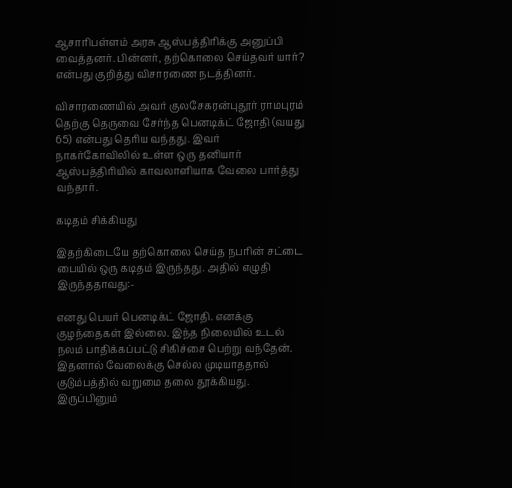ஆசாரிபள்ளம் அரசு ஆஸ்பத்திரிக்கு அனுப்பி வைத்தனர். பின்னர், தற்கொலை செய்தவர் யார்? என்பது குறித்து விசாரணை நடத்தினர்.

விசாரணையில் அவர் குலசேகரன்புதூர் ராமபுரம் தெற்கு தெருவை சேர்ந்த பெனடிக்ட் ஜோதி (வயது 65) என்பது தெரிய வந்தது. இவர் நாகர்கோவிலில் உள்ள ஒரு தனியார் ஆஸ்பத்திரியில் காவலாளியாக வேலை பார்த்து வந்தார்.

கடிதம் சிக்கியது

இதற்கிடையே தற்கொலை செய்த நபரின் சட்டை பையில் ஒரு கடிதம் இருந்தது. அதில் எழுதி இருந்ததாவது:-

எனது பெயர் பெனடிக்ட் ஜோதி. எனக்கு குழந்தைகள் இல்லை. இந்த நிலையில் உடல் நலம் பாதிக்கப்பட்டு சிகிச்சை பெற்று வந்தேன். இதனால் வேலைக்கு செல்ல முடியாததால் குடும்பத்தில் வறுமை தலை தூக்கியது. இருப்பினும்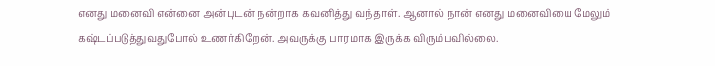எனது மனைவி என்னை அன்புடன் நன்றாக கவனித்து வந்தாள். ஆனால் நான் எனது மனைவியை மேலும் கஷ்டப்படுத்துவதுபோல் உணர்கிறேன். அவருக்கு பாரமாக இருக்க விரும்பவில்லை.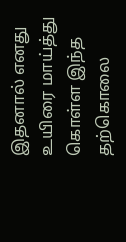இதனால் எனது உயிரை மாய்த்து கொள்ள இந்த தற்கொலை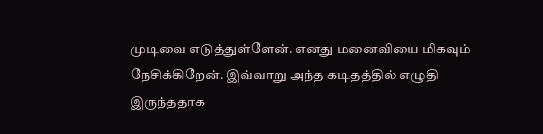முடிவை எடுத்துள்ளேன். எனது மனைவியை மிகவும் நேசிக்கிறேன். இவ்வாறு அந்த கடிதத்தில் எழுதி இருந்ததாக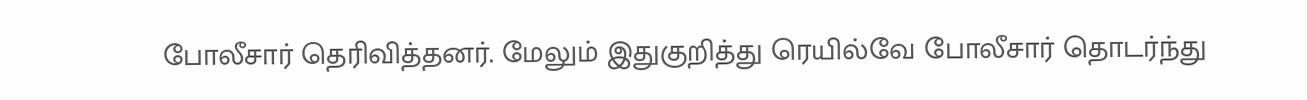போலீசார் தெரிவித்தனர். மேலும் இதுகுறித்து ரெயில்வே போலீசார் தொடர்ந்து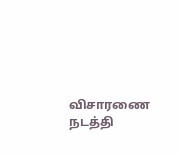விசாரணை நடத்தி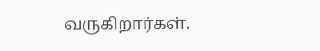வருகிறார்கள்.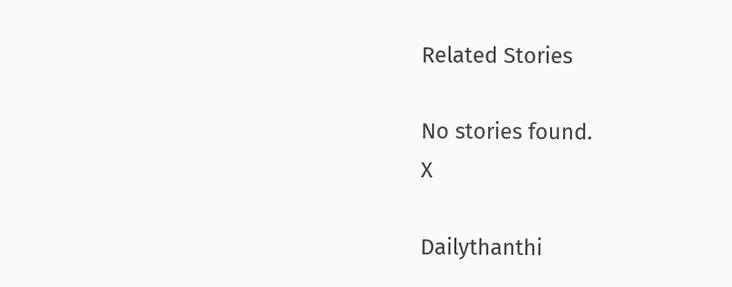Related Stories

No stories found.
X

Dailythanthi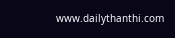www.dailythanthi.com